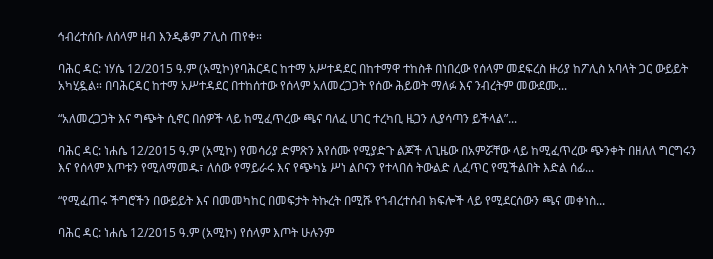ኅብረተሰቡ ለሰላም ዘብ እንዲቆም ፖሊስ ጠየቀ።

ባሕር ዳር: ነሃሴ 12/2015 ዓ.ም (አሚኮ)የባሕርዳር ከተማ አሥተዳደር በከተማዋ ተከስቶ በነበረው የሰላም መደፍረስ ዙሪያ ከፖሊስ አባላት ጋር ውይይት አካሂዷል። በባሕርዳር ከተማ አሥተዳደር በተከሰተው የሰላም አለመረጋጋት የሰው ሕይወት ማለፉ እና ንብረትም መውደሙ...

“አለመረጋጋት እና ግጭት ሲኖር በሰዎች ላይ ከሚፈጥረው ጫና ባለፈ ሀገር ተረካቢ ዜጋን ሊያሳጣን ይችላል”...

ባሕር ዳር: ነሐሴ 12/2015 ዓ.ም (አሚኮ) የመሳሪያ ድምጽን እየሰሙ የሚያድጉ ልጆች ለጊዜው በአምሯቸው ላይ ከሚፈጥረው ጭንቀት በዘለለ ግርግሩን እና የሰላም እጦቱን የሚለማመዱ፣ ለሰው የማይራሩ እና የጭካኔ ሥነ ልቦናን የተላበሰ ትውልድ ሊፈጥር የሚችልበት እድል ሰፊ...

“የሚፈጠሩ ችግሮችን በውይይት እና በመመካከር በመፍታት ትኩረት በሚሹ የኀብረተሰብ ክፍሎች ላይ የሚደርሰውን ጫና መቀነስ...

ባሕር ዳር: ነሐሴ 12/2015 ዓ.ም (አሚኮ) የሰላም እጦት ሁሉንም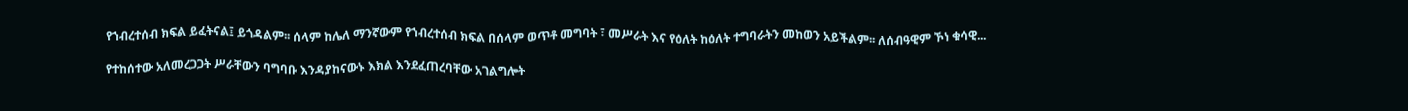የኀብረተሰብ ክፍል ይፈትናል፤ ይጎዳልም፡፡ ሰላም ከሌለ ማንኛውም የኀብረተሰብ ክፍል በሰላም ወጥቶ መግባት ፣ መሥራት እና የዕለት ከዕለት ተግባራትን መከወን አይችልም፡፡ ለሰብዓዊም ኾነ ቁሳዊ...

የተከሰተው አለመረጋጋት ሥራቸውን ባግባቡ እንዳያከናውኑ እክል እንደፈጠረባቸው አገልግሎት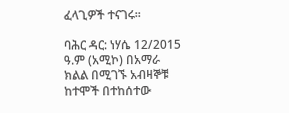ፈላጊዎች ተናገሩ፡፡

ባሕር ዳር: ነሃሴ 12/2015 ዓ.ም (አሚኮ) በአማራ ክልል በሚገኙ አብዛኞቹ ከተሞች በተከሰተው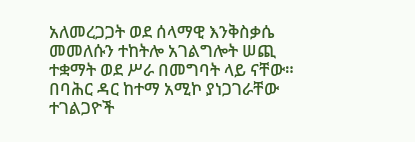አለመረጋጋት ወደ ሰላማዊ እንቅስቃሴ መመለሱን ተከትሎ አገልግሎት ሠጪ ተቋማት ወደ ሥራ በመግባት ላይ ናቸው። በባሕር ዳር ከተማ አሚኮ ያነጋገራቸው ተገልጋዮች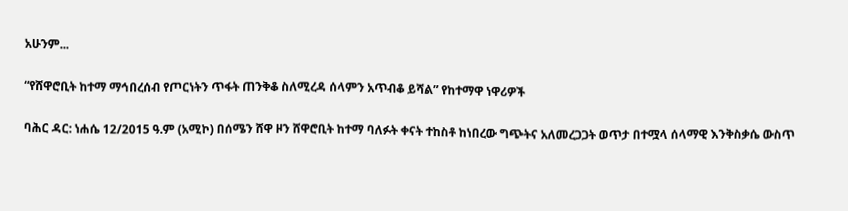አሁንም...

“የሸዋሮቢት ከተማ ማኅበረሰብ የጦርነትን ጥፋት ጠንቅቆ ስለሚረዳ ሰላምን አጥብቆ ይሻል” የከተማዋ ነዋሪዎች

ባሕር ዳር: ነሐሴ 12/2015 ዓ.ም (አሚኮ) በሰሜን ሸዋ ዞን ሸዋሮቢት ከተማ ባለፉት ቀናት ተከስቶ ከነበረው ግጭትና አለመረጋጋት ወጥታ በተሟላ ሰላማዊ እንቅስቃሴ ውስጥ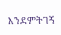እንደምትገኝ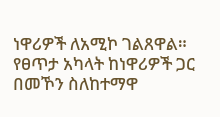ነዋሪዎች ለአሚኮ ገልጸዋል። የፀጥታ አካላት ከነዋሪዎች ጋር በመኾን ስለከተማዋ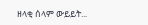ዘላቂ ሰላም ውይይት...